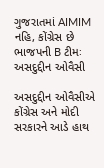ગુજરાતમાં AIMIM નહિ, કોંગ્રેસ છે ભાજપની B ટીમઃ અસદુદ્દીન ઓવૈસી

અસદુદ્દીન ઓવૈસીએ કોંગ્રેસ અને મોદી સરકારને આડે હાથ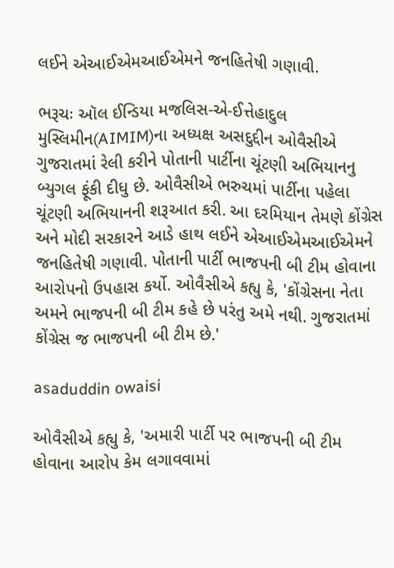લઈને એઆઈએમઆઈએમને જનહિતેષી ગણાવી.

ભરૂચઃ ઑલ ઈન્ડિયા મજલિસ-એ-ઈત્તેહાદુલ મુસ્લિમીન(AIMIM)ના અધ્યક્ષ અસદુદ્દીન ઓવૈસીએ ગુજરાતમાં રેલી કરીને પોતાની પાર્ટીના ચૂંટણી અભિયાનનુ બ્યુગલ ફૂંકી દીધુ છે. ઓવૈસીએ ભરુચમાં પાર્ટીના પહેલા ચૂંટણી અભિયાનની શરૂઆત કરી. આ દરમિયાન તેમણે કોંગ્રેસ અને મોદી સરકારને આડે હાથ લઈને એઆઈએમઆઈએમને જનહિતેષી ગણાવી. પોતાની પાર્ટી ભાજપની બી ટીમ હોવાના આરોપનો ઉપહાસ કર્યો. ઓવૈસીએ કહ્યુ કે, 'કોંગ્રેસના નેતા અમને ભાજપની બી ટીમ કહે છે પરંતુ અમે નથી. ગુજરાતમાં કોંગ્રેસ જ ભાજપની બી ટીમ છે.'

asaduddin owaisi

ઓવૈસીએ કહ્યુ કે, 'અમારી પાર્ટી પર ભાજપની બી ટીમ હોવાના આરોપ કેમ લગાવવામાં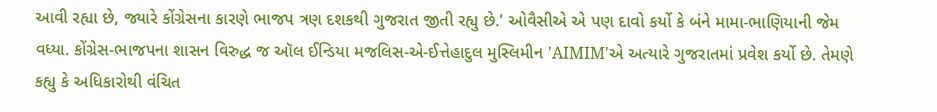આવી રહ્યા છે, જ્યારે કોંગ્રેસના કારણે ભાજપ ત્રણ દશકથી ગુજરાત જીતી રહ્યુ છે.' ઓવૈસીએ એ પણ દાવો કર્યો કે બંને મામા-ભાણિયાની જેમ વધ્યા. કોંગ્રેસ-ભાજપના શાસન વિરુદ્ધ જ ઑલ ઈન્ડિયા મજલિસ-એ-ઈત્તેહાદુલ મુસ્લિમીન 'AIMIM'એ અત્યારે ગુજરાતમાં પ્રવેશ કર્યો છે. તેમણે કહ્યુ કે અધિકારોથી વંચિત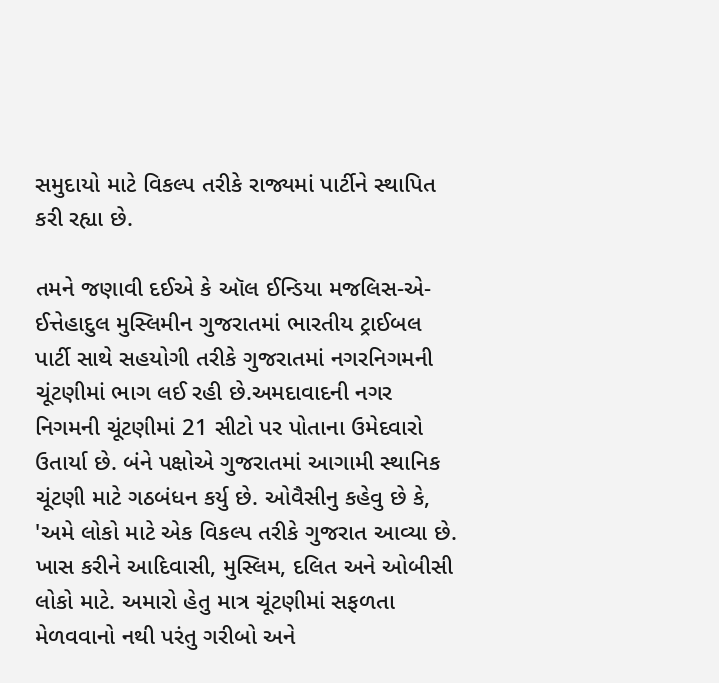સમુદાયો માટે વિકલ્પ તરીકે રાજ્યમાં પાર્ટીને સ્થાપિત કરી રહ્યા છે.

તમને જણાવી દઈએ કે ઑલ ઈન્ડિયા મજલિસ-એ-ઈત્તેહાદુલ મુસ્લિમીન ગુજરાતમાં ભારતીય ટ્રાઈબલ પાર્ટી સાથે સહયોગી તરીકે ગુજરાતમાં નગરનિગમની ચૂંટણીમાં ભાગ લઈ રહી છે.અમદાવાદની નગર નિગમની ચૂંટણીમાં 21 સીટો પર પોતાના ઉમેદવારો ઉતાર્યા છે. બંને પક્ષોએ ગુજરાતમાં આગામી સ્થાનિક ચૂંટણી માટે ગઠબંધન કર્યુ છે. ઓવૈસીનુ કહેવુ છે કે, 'અમે લોકો માટે એક વિકલ્પ તરીકે ગુજરાત આવ્યા છે. ખાસ કરીને આદિવાસી, મુસ્લિમ, દલિત અને ઓબીસી લોકો માટે. અમારો હેતુ માત્ર ચૂંટણીમાં સફળતા મેળવવાનો નથી પરંતુ ગરીબો અને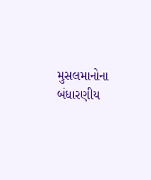મુસલમાનોના બંધારણીય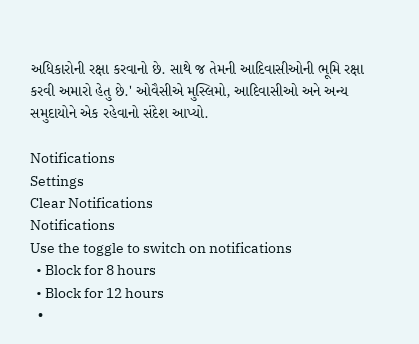અધિકારોની રક્ષા કરવાનો છે. સાથે જ તેમની આદિવાસીઓની ભૂમિ રક્ષા કરવી અમારો હેતુ છે.' ઓવૈસીએ મુસ્લિમો, આદિવાસીઓ અને અન્ય સમુદાયોને એક રહેવાનો સંદેશ આપ્યો.

Notifications
Settings
Clear Notifications
Notifications
Use the toggle to switch on notifications
  • Block for 8 hours
  • Block for 12 hours
  •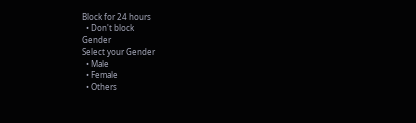Block for 24 hours
  • Don't block
Gender
Select your Gender
  • Male
  • Female
  • Others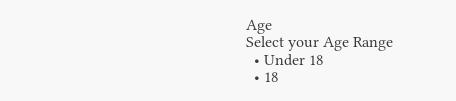Age
Select your Age Range
  • Under 18
  • 18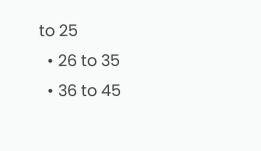to 25
  • 26 to 35
  • 36 to 45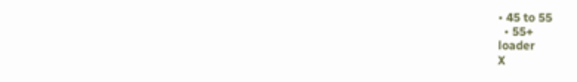• 45 to 55
  • 55+
loader
X